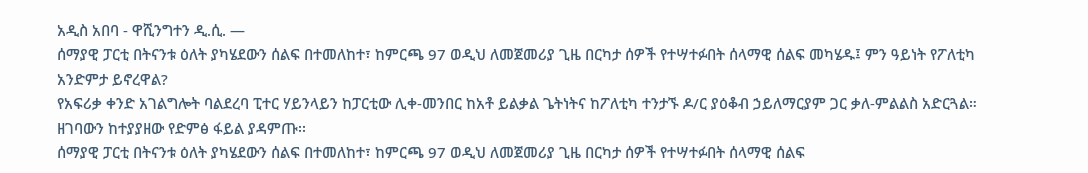አዲስ አበባ - ዋሺንግተን ዲ.ሲ. —
ሰማያዊ ፓርቲ በትናንቱ ዕለት ያካሄደውን ሰልፍ በተመለከተ፣ ከምርጫ 97 ወዲህ ለመጀመሪያ ጊዜ በርካታ ሰዎች የተሣተፉበት ሰላማዊ ሰልፍ መካሄዱ፤ ምን ዓይነት የፖለቲካ አንድምታ ይኖረዋል?
የአፍሪቃ ቀንድ አገልግሎት ባልደረባ ፒተር ሃይንላይን ከፓርቲው ሊቀ-መንበር ከአቶ ይልቃል ጌትነትና ከፖለቲካ ተንታኙ ዶ/ር ያዕቆብ ኃይለማርያም ጋር ቃለ-ምልልስ አድርጓል።
ዘገባውን ከተያያዘው የድምፅ ፋይል ያዳምጡ፡፡
ሰማያዊ ፓርቲ በትናንቱ ዕለት ያካሄደውን ሰልፍ በተመለከተ፣ ከምርጫ 97 ወዲህ ለመጀመሪያ ጊዜ በርካታ ሰዎች የተሣተፉበት ሰላማዊ ሰልፍ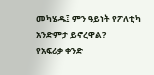መካሄዱ፤ ምን ዓይነት የፖለቲካ አንድምታ ይኖረዋል?
የአፍሪቃ ቀንድ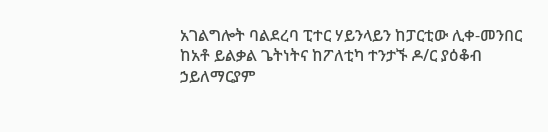አገልግሎት ባልደረባ ፒተር ሃይንላይን ከፓርቲው ሊቀ-መንበር ከአቶ ይልቃል ጌትነትና ከፖለቲካ ተንታኙ ዶ/ር ያዕቆብ ኃይለማርያም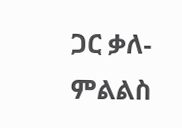ጋር ቃለ-ምልልስ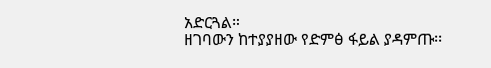አድርጓል።
ዘገባውን ከተያያዘው የድምፅ ፋይል ያዳምጡ፡፡